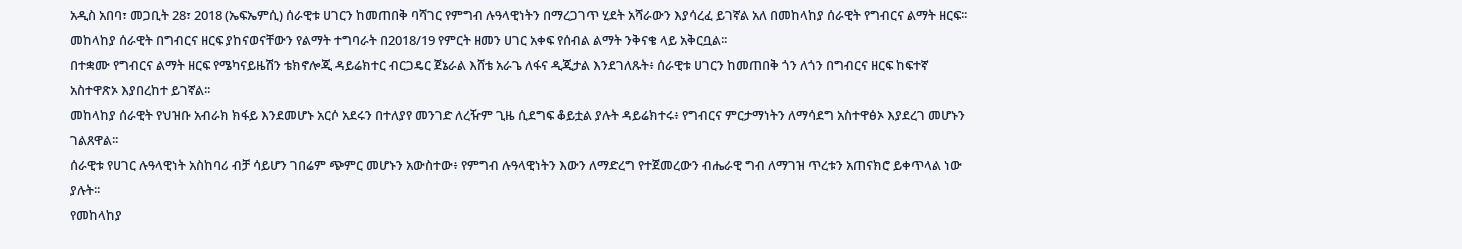አዲስ አበባ፣ መጋቢት 28፣ 2018 (ኤፍኤምሲ) ሰራዊቱ ሀገርን ከመጠበቅ ባሻገር የምግብ ሉዓላዊነትን በማረጋገጥ ሂደት አሻራውን እያሳረፈ ይገኛል አለ በመከላከያ ሰራዊት የግብርና ልማት ዘርፍ፡፡
መከላከያ ሰራዊት በግብርና ዘርፍ ያከናወናቸውን የልማት ተግባራት በ2018/19 የምርት ዘመን ሀገር አቀፍ የሰብል ልማት ንቅናቄ ላይ አቅርቧል፡፡
በተቋሙ የግብርና ልማት ዘርፍ የሜካናይዜሽን ቴክኖሎጂ ዳይሬክተር ብርጋዴር ጀኔራል እሸቴ አራጌ ለፋና ዲጂታል እንደገለጹት፥ ሰራዊቱ ሀገርን ከመጠበቅ ጎን ለጎን በግብርና ዘርፍ ከፍተኛ አስተዋጽኦ እያበረከተ ይገኛል፡፡
መከላከያ ሰራዊት የህዝቡ አብራክ ክፋይ እንደመሆኑ አርሶ አደሩን በተለያየ መንገድ ለረዥም ጊዜ ሲደግፍ ቆይቷል ያሉት ዳይሬክተሩ፥ የግብርና ምርታማነትን ለማሳደግ አስተዋፅኦ እያደረገ መሆኑን ገልጸዋል፡፡
ሰራዊቱ የሀገር ሉዓላዊነት አስከባሪ ብቻ ሳይሆን ገበሬም ጭምር መሆኑን አውስተው፥ የምግብ ሉዓላዊነትን እውን ለማድረግ የተጀመረውን ብሔራዊ ግብ ለማገዝ ጥረቱን አጠናክሮ ይቀጥላል ነው ያሉት፡፡
የመከላከያ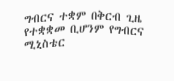ግብርና ተቋም በቅርብ ጊዜ የተቋቋመ ቢሆንም የግብርና ሚኒስቴር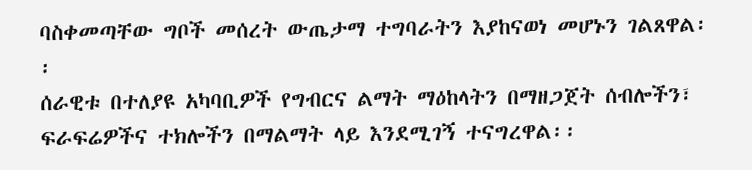ባስቀመጣቸው ግቦች መሰረት ውጤታማ ተግባራትን እያከናወነ መሆኑን ገልጸዋል፡፡
ሰራዊቱ በተለያዩ አካባቢዎች የግብርና ልማት ማዕከላትን በማዘጋጀት ሰብሎችን፣ ፍራፍሬዎችና ተክሎችን በማልማት ላይ እንደሚገኝ ተናግረዋል፡፡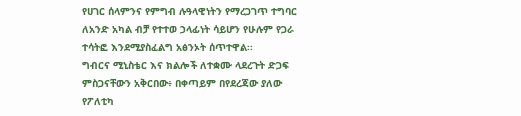የሀገር ሰላምንና የምግብ ሉዓላዊነትን የማረጋገጥ ተግባር ለአንድ አካል ብቻ የተተወ ኃላፊነት ሳይሆን የሁሉም የጋራ ተሳትፎ እንደሚያስፈልግ አፅንኦት ሰጥተዋል፡፡
ግብርና ሚኒስቴር እና ክልሎች ለተቋሙ ላደረጉት ድጋፍ ምስጋናቸውን አቅርበው፥ በቀጣይም በየደረጃው ያለው የፖለቲካ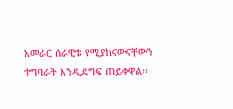አመራር ሰራዊቱ የሚያከናውናቸውን ተግባራት እንዲደግፍ ጠይቀዋል፡፡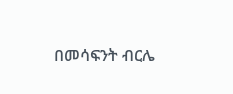በመሳፍንት ብርሌ